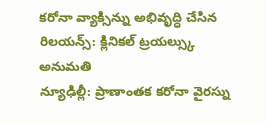కరోనా వ్యాక్సిన్ను అభివృద్ధి చేసిన రిలయన్స్: క్లినికల్ ట్రయల్స్కు అనుమతి
న్యూఢిల్లీ: ప్రాణాంతక కరోనా వైరస్ను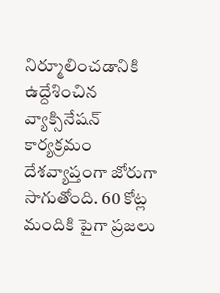నిర్మూలించడానికి ఉద్దేశించిన వ్యాక్సినేషన్ కార్యక్రమం దేశవ్యాప్తంగా జోరుగా సాగుతోంది. 60 కోట్ల మందికి పైగా ప్రజలు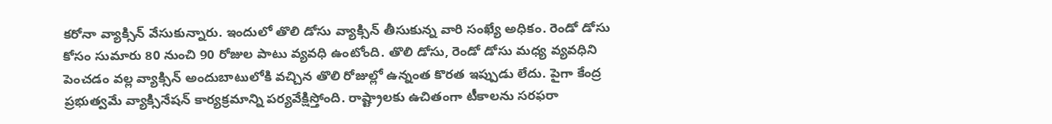కరోనా వ్యాక్సిన్ వేసుకున్నారు. ఇందులో తొలి డోసు వ్యాక్సిన్ తీసుకున్న వారి సంఖ్యే అధికం. రెండో డోసు కోసం సుమారు 80 నుంచి 90 రోజుల పాటు వ్యవధి ఉంటోంది. తొలి డోసు, రెండో డోసు మధ్య వ్యవధిని పెంచడం వల్ల వ్యాక్సిన్ అందుబాటులోకి వచ్చిన తొలి రోజుల్లో ఉన్నంత కొరత ఇప్పుడు లేదు. పైగా కేంద్ర ప్రభుత్వమే వ్యాక్సినేషన్ కార్యక్రమాన్ని పర్యవేక్షిస్తోంది. రాష్ట్రాలకు ఉచితంగా టీకాలను సరఫరా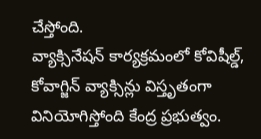చేస్తోంది.
వ్యాక్సినేషన్ కార్యక్రమంలో కోవిషీల్డ్, కోవాగ్జిన్ వ్యాక్సిన్లు విస్తృతంగా వినియోగిస్తోంది కేంద్ర ప్రభుత్వం.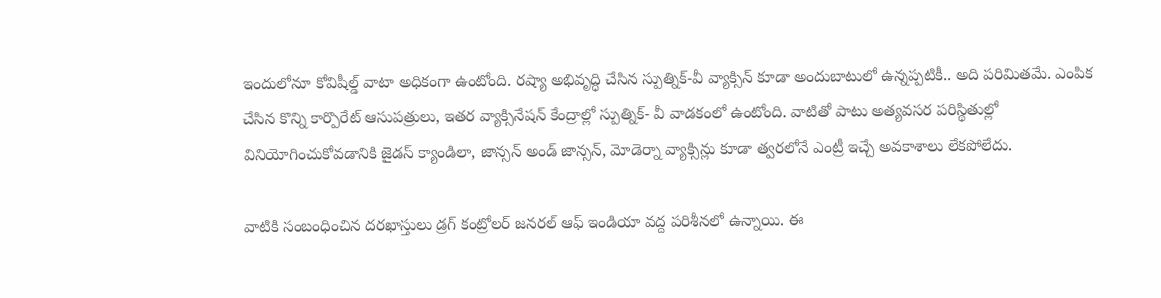ఇందులోనూ కోవిషీల్డ్ వాటా అధికంగా ఉంటోంది. రష్యా అభివృద్ధి చేసిన స్పుత్నిక్-వీ వ్యాక్సిన్ కూడా అందుబాటులో ఉన్నప్పటికీ.. అది పరిమితమే. ఎంపిక చేసిన కొన్ని కార్పొరేట్ ఆసుపత్రులు, ఇతర వ్యాక్సినేషన్ కేంద్రాల్లో స్పుత్నిక్- వీ వాడకంలో ఉంటోంది. వాటితో పాటు అత్యవసర పరిస్థితుల్లో వినియోగించుకోవడానికి జైడస్ క్యాండిలా, జాన్సన్ అండ్ జాన్సన్, మోడెర్నా వ్యాక్సిన్లు కూడా త్వరలోనే ఎంట్రీ ఇచ్చే అవకాశాలు లేకపోలేదు.

వాటికి సంబంధించిన దరఖాస్తులు డ్రగ్ కంట్రోలర్ జనరల్ ఆఫ్ ఇండియా వద్ద పరిశీనలో ఉన్నాయి. ఈ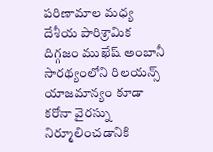పరిణామాల మధ్య దేశీయ పారిశ్రామిక దిగ్గజం ముఖేష్ అంబానీ సారథ్యంలోని రిలయన్స్ యాజమాన్యం కూడా కరోనా వైరస్ను నిర్మూలించడానికి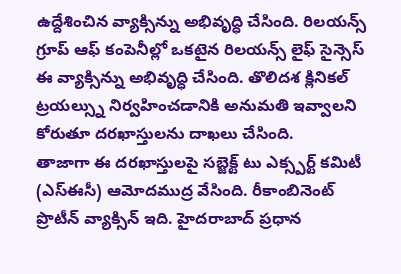ఉద్దేశించిన వ్యాక్సిన్ను అభివృద్ధి చేసింది. రిలయన్స్ గ్రూప్ ఆఫ్ కంపెనీల్లో ఒకటైన రిలయన్స్ లైఫ్ సైన్సెస్ ఈ వ్యాక్సిన్ను అభివృద్ధి చేసింది. తొలిదశ క్లినికల్ ట్రయల్స్ను నిర్వహించడానికి అనుమతి ఇవ్వాలని కోరుతూ దరఖాస్తులను దాఖలు చేసింది.
తాజాగా ఈ దరఖాస్తులపై సబ్జెక్ట్ టు ఎక్స్పర్ట్ కమిటీ (ఎస్ఈసీ) ఆమోదముద్ర వేసింది. రీకాంబినెంట్ ప్రొటీన్ వ్యాక్సిన్ ఇది. హైదరాబాద్ ప్రధాన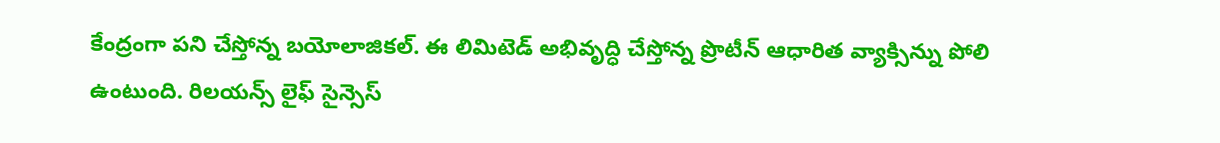కేంద్రంగా పని చేస్తోన్న బయోలాజికల్. ఈ లిమిటెడ్ అభివృద్ధి చేస్తోన్న ప్రొటీన్ ఆధారిత వ్యాక్సిన్ను పోలి ఉంటుంది. రిలయన్స్ లైఫ్ సైన్సెస్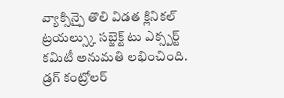వ్యాక్సిన్పై తొలి విడత క్లినికల్ ట్రయల్స్కు సబ్జెక్ట్ టు ఎక్స్పర్ట్ కమిటీ అనుమతి లభించింది. డ్రగ్ కంట్రోలర్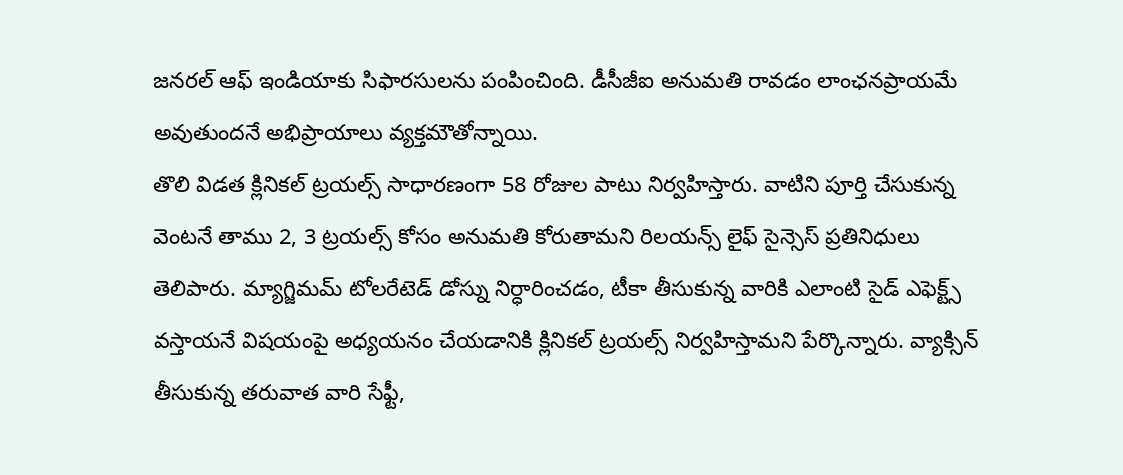జనరల్ ఆఫ్ ఇండియాకు సిఫారసులను పంపించింది. డీసీజీఐ అనుమతి రావడం లాంఛనప్రాయమే అవుతుందనే అభిప్రాయాలు వ్యక్తమౌతోన్నాయి.
తొలి విడత క్లినికల్ ట్రయల్స్ సాధారణంగా 58 రోజుల పాటు నిర్వహిస్తారు. వాటిని పూర్తి చేసుకున్న వెంటనే తాము 2, 3 ట్రయల్స్ కోసం అనుమతి కోరుతామని రిలయన్స్ లైఫ్ సైన్సెస్ ప్రతినిధులు తెలిపారు. మ్యాగ్జిమమ్ టోలరేటెడ్ డోస్ను నిర్ధారించడం, టీకా తీసుకున్న వారికి ఎలాంటి సైడ్ ఎఫెక్ట్స్ వస్తాయనే విషయంపై అధ్యయనం చేయడానికి క్లినికల్ ట్రయల్స్ నిర్వహిస్తామని పేర్కొన్నారు. వ్యాక్సిన్ తీసుకున్న తరువాత వారి సేఫ్టీ,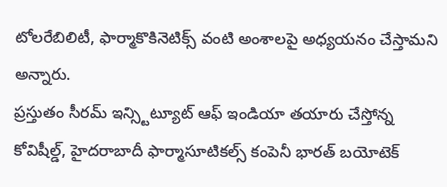టోలరేబిలిటీ, ఫార్మాకొకినెటిక్స్ వంటి అంశాలపై అధ్యయనం చేస్తామని అన్నారు.
ప్రస్తుతం సీరమ్ ఇన్స్టిట్యూట్ ఆఫ్ ఇండియా తయారు చేస్తోన్న కోవిషీల్డ్, హైదరాబాదీ ఫార్మాసూటికల్స్ కంపెనీ భారత్ బయోటెక్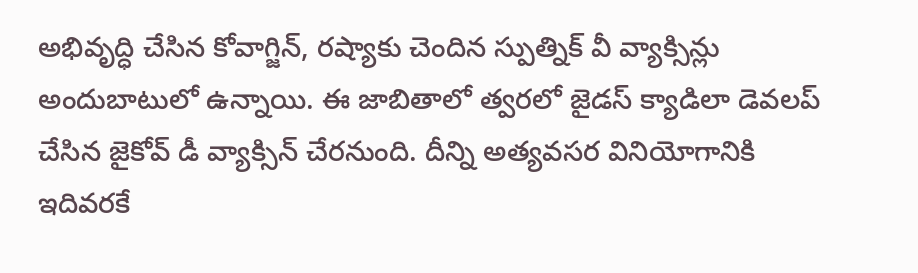అభివృద్ధి చేసిన కోవాగ్జిన్, రష్యాకు చెందిన స్పుత్నిక్ వీ వ్యాక్సిన్లు అందుబాటులో ఉన్నాయి. ఈ జాబితాలో త్వరలో జైడస్ క్యాడిలా డెవలప్ చేసిన జైకోవ్ డీ వ్యాక్సిన్ చేరనుంది. దీన్ని అత్యవసర వినియోగానికి ఇదివరకే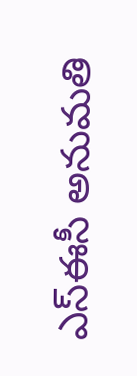ఎస్ఈసీ అనుమతి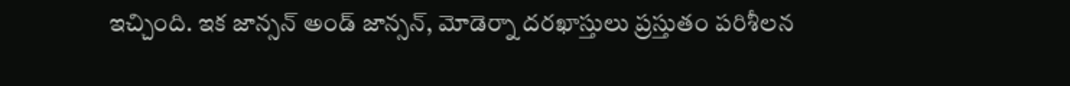ఇచ్చింది. ఇక జాన్సన్ అండ్ జాన్సన్, మోడెర్నా దరఖాస్తులు ప్రస్తుతం పరిశీలన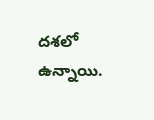దశలో ఉన్నాయి.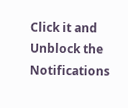Click it and Unblock the Notifications